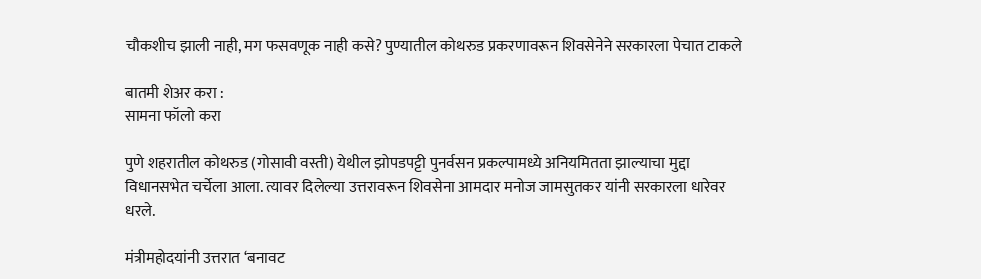चौकशीच झाली नाही, मग फसवणूक नाही कसे? पुण्यातील कोथरुड प्रकरणावरून शिवसेनेने सरकारला पेचात टाकले

बातमी शेअर करा :
सामना फॉलो करा

पुणे शहरातील कोथरुड (गोसावी वस्ती) येथील झोपडपट्टी पुनर्वसन प्रकल्पामध्ये अनियमितता झाल्याचा मुद्दा विधानसभेत चर्चेला आला. त्यावर दिलेल्या उत्तरावरून शिवसेना आमदार मनोज जामसुतकर यांनी सरकारला धारेवर धरले.

मंत्रीमहोदयांनी उत्तरात ‘बनावट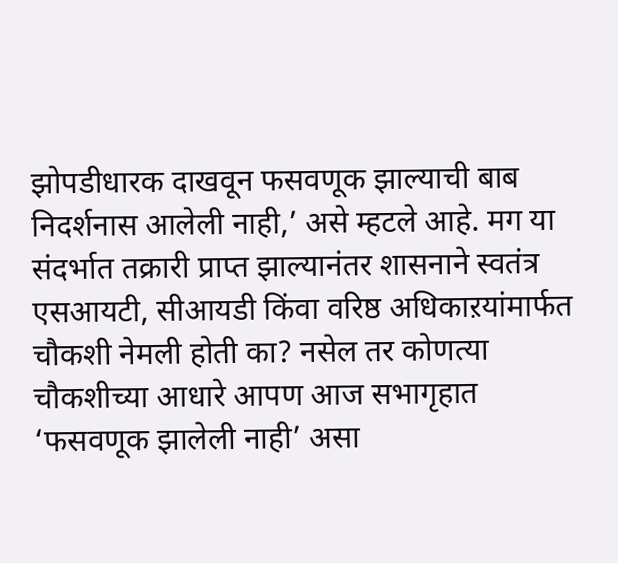झोपडीधारक दाखवून फसवणूक झाल्याची बाब निदर्शनास आलेली नाही,’ असे म्हटले आहे. मग या संदर्भात तक्रारी प्राप्त झाल्यानंतर शासनाने स्वतंत्र एसआयटी, सीआयडी किंवा वरिष्ठ अधिकाऱयांमार्फत चौकशी नेमली होती का? नसेल तर कोणत्या चौकशीच्या आधारे आपण आज सभागृहात ‘फसवणूक झालेली नाही’ असा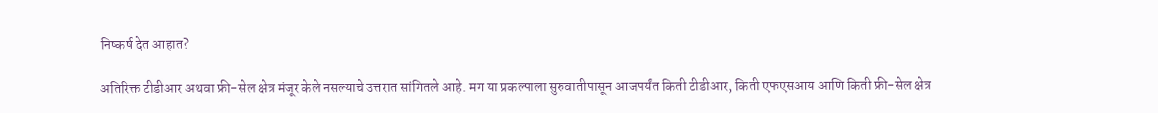निष्कर्ष देत आहात?

अतिरिक्त टीडीआर अथवा फ्री-सेल क्षेत्र मंजूर केले नसल्याचे उत्तरात सांगितले आहे. मग या प्रकल्पाला सुरुवातीपासून आजपर्यंत किती टीडीआर, किती एफएसआय आणि किती फ्री-सेल क्षेत्र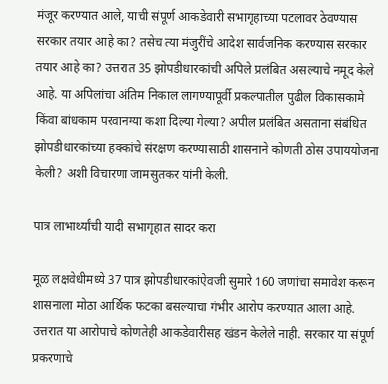मंजूर करण्यात आले, याची संपूर्ण आकडेवारी सभागृहाच्या पटलावर ठेवण्यास सरकार तयार आहे का? तसेच त्या मंजुरींचे आदेश सार्वजनिक करण्यास सरकार तयार आहे का? उत्तरात 35 झोपडीधारकांची अपिले प्रलंबित असल्याचे नमूद केले आहे. या अपिलांचा अंतिम निकाल लागण्यापूर्वी प्रकल्पातील पुढील विकासकामे किंवा बांधकाम परवानग्या कशा दिल्या गेल्या? अपील प्रलंबित असताना संबंधित झोपडीधारकांच्या हक्कांचे संरक्षण करण्यासाठी शासनाने कोणती ठोस उपाययोजना केली? अशी विचारणा जामसुतकर यांनी केली.

पात्र लाभार्थ्यांची यादी सभागृहात सादर करा

मूळ लक्षवेधीमध्ये 37 पात्र झोपडीधारकांऐवजी सुमारे 160 जणांचा समावेश करून शासनाला मोठा आर्थिक फटका बसल्याचा गंभीर आरोप करण्यात आला आहे. उत्तरात या आरोपाचे कोणतेही आकडेवारीसह खंडन केलेले नाही. सरकार या संपूर्ण प्रकरणाचे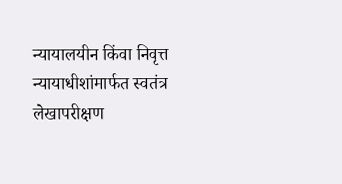न्यायालयीन किंवा निवृत्त न्यायाधीशांमार्फत स्वतंत्र लेखापरीक्षण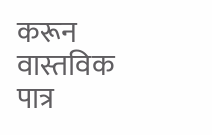करून वास्तविक पात्र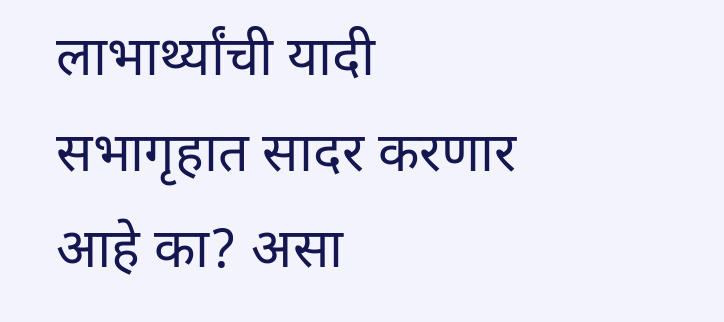लाभार्थ्यांची यादी सभागृहात सादर करणार आहे का? असा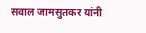सवाल जामसुतकर यांनी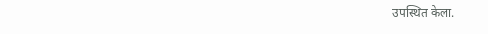उपस्थित केला.